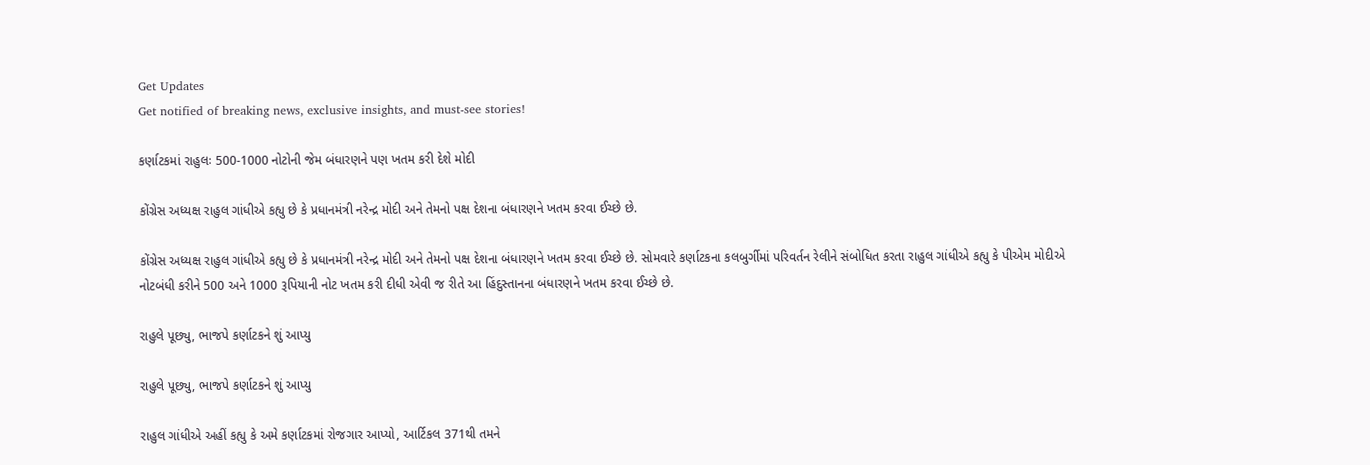Get Updates
Get notified of breaking news, exclusive insights, and must-see stories!

કર્ણાટકમાં રાહુલઃ 500-1000 નોટોની જેમ બંધારણને પણ ખતમ કરી દેશે મોદી

કોંગ્રેસ અધ્યક્ષ રાહુલ ગાંધીએ કહ્યુ છે કે પ્રધાનમંત્રી નરેન્દ્ર મોદી અને તેમનો પક્ષ દેશના બંધારણને ખતમ કરવા ઈચ્છે છે.

કોંગ્રેસ અધ્યક્ષ રાહુલ ગાંધીએ કહ્યુ છે કે પ્રધાનમંત્રી નરેન્દ્ર મોદી અને તેમનો પક્ષ દેશના બંધારણને ખતમ કરવા ઈચ્છે છે. સોમવારે કર્ણાટકના કલબુર્ગીમાં પરિવર્તન રેલીને સંબોધિત કરતા રાહુલ ગાંધીએ કહ્યુ કે પીએમ મોદીએ નોટબંધી કરીને 500 અને 1000 રૂપિયાની નોટ ખતમ કરી દીધી એવી જ રીતે આ હિંદુસ્તાનના બંધારણને ખતમ કરવા ઈચ્છે છે.

રાહુલે પૂછ્યુ, ભાજપે કર્ણાટકને શું આપ્યુ

રાહુલે પૂછ્યુ, ભાજપે કર્ણાટકને શું આપ્યુ

રાહુલ ગાંધીએ અહીં કહ્યુ કે અમે કર્ણાટકમાં રોજગાર આપ્યો, આર્ટિકલ 371થી તમને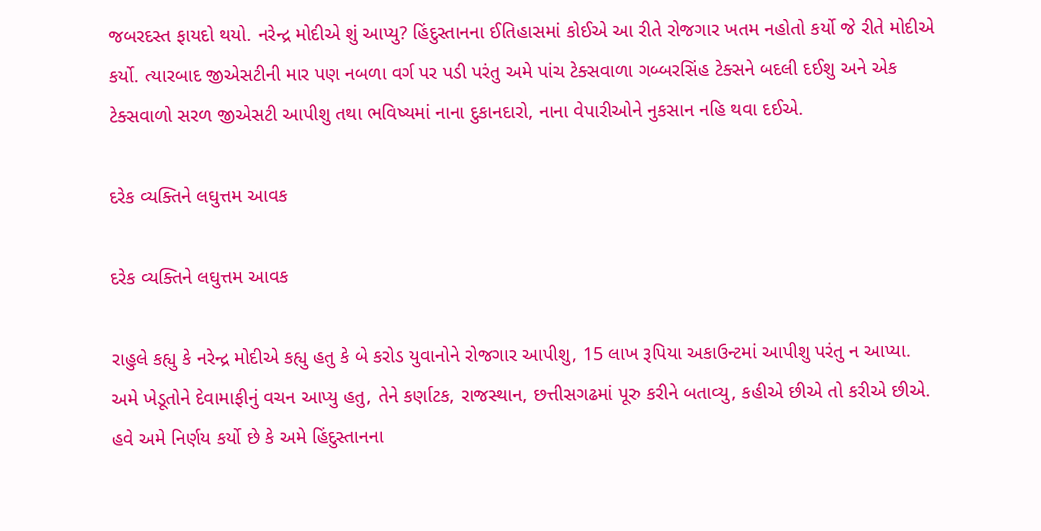જબરદસ્ત ફાયદો થયો. નરેન્દ્ર મોદીએ શું આપ્યુ? હિંદુસ્તાનના ઈતિહાસમાં કોઈએ આ રીતે રોજગાર ખતમ નહોતો કર્યો જે રીતે મોદીએ કર્યો. ત્યારબાદ જીએસટીની માર પણ નબળા વર્ગ પર પડી પરંતુ અમે પાંચ ટેક્સવાળા ગબ્બરસિંહ ટેક્સને બદલી દઈશુ અને એક ટેક્સવાળો સરળ જીએસટી આપીશુ તથા ભવિષ્યમાં નાના દુકાનદારો, નાના વેપારીઓને નુકસાન નહિ થવા દઈએ.

દરેક વ્યક્તિને લઘુત્તમ આવક

દરેક વ્યક્તિને લઘુત્તમ આવક

રાહુલે કહ્યુ કે નરેન્દ્ર મોદીએ કહ્યુ હતુ કે બે કરોડ યુવાનોને રોજગાર આપીશુ, 15 લાખ રૂપિયા અકાઉન્ટમાં આપીશુ પરંતુ ન આપ્યા. અમે ખેડૂતોને દેવામાફીનું વચન આપ્યુ હતુ, તેને કર્ણાટક, રાજસ્થાન, છત્તીસગઢમાં પૂરુ કરીને બતાવ્યુ, કહીએ છીએ તો કરીએ છીએ. હવે અમે નિર્ણય કર્યો છે કે અમે હિંદુસ્તાનના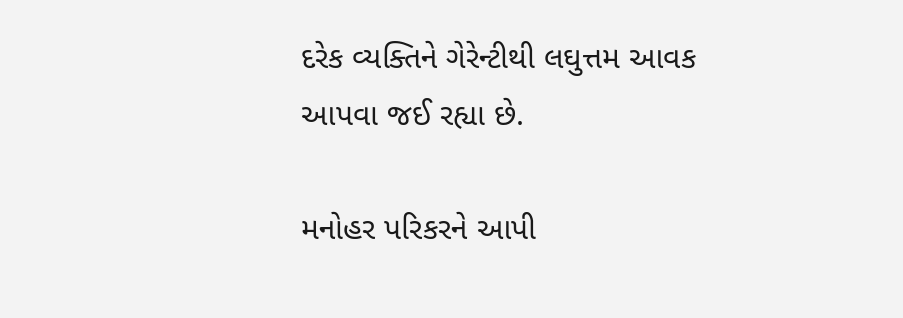દરેક વ્યક્તિને ગેરેન્ટીથી લઘુત્તમ આવક આપવા જઈ રહ્યા છે.

મનોહર પરિકરને આપી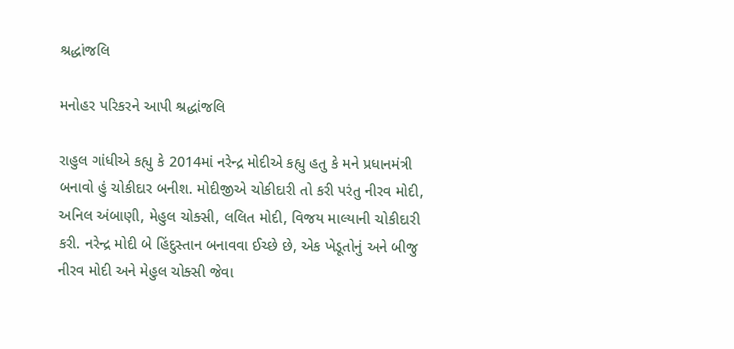શ્રદ્ધાંજલિ

મનોહર પરિકરને આપી શ્રદ્ધાંજલિ

રાહુલ ગાંધીએ કહ્યુ કે 2014માં નરેન્દ્ર મોદીએ કહ્યુ હતુ કે મને પ્રધાનમંત્રી બનાવો હું ચોકીદાર બનીશ. મોદીજીએ ચોકીદારી તો કરી પરંતુ નીરવ મોદી, અનિલ અંબાણી, મેહુલ ચોક્સી, લલિત મોદી, વિજય માલ્યાની ચોકીદારી કરી. નરેન્દ્ર મોદી બે હિંદુસ્તાન બનાવવા ઈચ્છે છે, એક ખેડૂતોનું અને બીજુ નીરવ મોદી અને મેહુલ ચોક્સી જેવા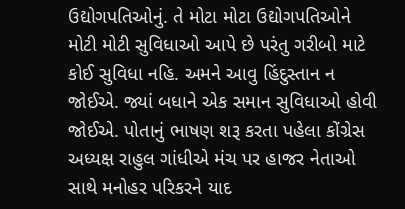ઉદ્યોગપતિઓનું. તે મોટા મોટા ઉદ્યોગપતિઓને મોટી મોટી સુવિધાઓ આપે છે પરંતુ ગરીબો માટે કોઈ સુવિધા નહિ. અમને આવુ હિંદુસ્તાન ન જોઈએ. જ્યાં બધાને એક સમાન સુવિધાઓ હોવી જોઈએ. પોતાનું ભાષણ શરૂ કરતા પહેલા કોંગ્રેસ અધ્યક્ષ રાહુલ ગાંધીએ મંચ પર હાજર નેતાઓ સાથે મનોહર પરિકરને યાદ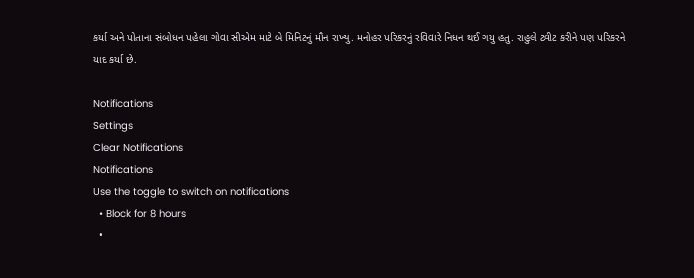કર્યા અને પોતાના સંબોધન પહેલા ગોવા સીએમ માટે બે મિનિટનું મૌન રાખ્યુ. મનોહર પરિકરનું રવિવારે નિધન થઈ ગયુ હતુ. રાહુલે ટ્વીટ કરીને પણ પરિકરને યાદ કર્યા છે.

Notifications
Settings
Clear Notifications
Notifications
Use the toggle to switch on notifications
  • Block for 8 hours
  •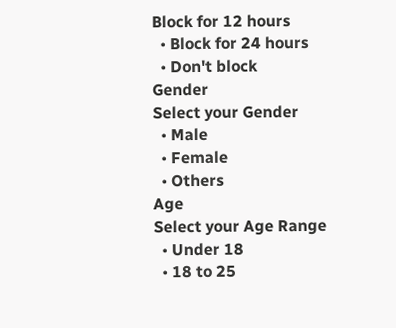Block for 12 hours
  • Block for 24 hours
  • Don't block
Gender
Select your Gender
  • Male
  • Female
  • Others
Age
Select your Age Range
  • Under 18
  • 18 to 25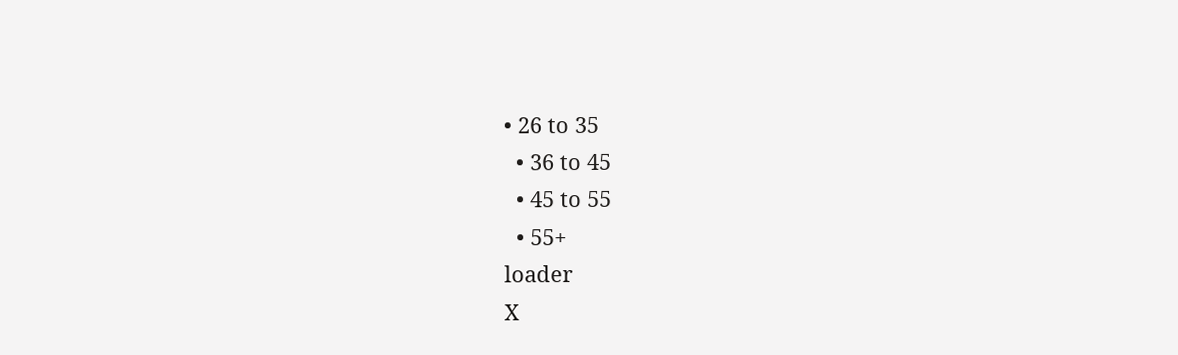• 26 to 35
  • 36 to 45
  • 45 to 55
  • 55+
loader
X